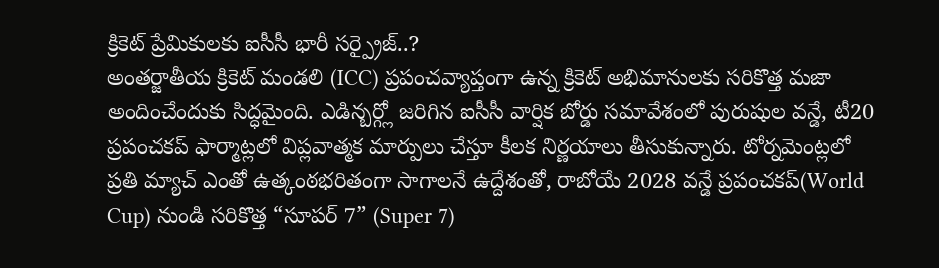క్రికెట్ ప్రేమికులకు ఐసీసీ భారీ సర్ప్రైజ్..?
అంతర్జాతీయ క్రికెట్ మండలి (ICC) ప్రపంచవ్యాప్తంగా ఉన్న క్రికెట్ అభిమానులకు సరికొత్త మజా అందించేందుకు సిద్ధమైంది. ఎడిన్బర్గ్లో జరిగిన ఐసీసీ వార్షిక బోర్డు సమావేశంలో పురుషుల వన్డే, టీ20 ప్రపంచకప్ ఫార్మాట్లలో విప్లవాత్మక మార్పులు చేస్తూ కీలక నిర్ణయాలు తీసుకున్నారు. టోర్నమెంట్లలో ప్రతి మ్యాచ్ ఎంతో ఉత్కంఠభరితంగా సాగాలనే ఉద్దేశంతో, రాబోయే 2028 వన్డే ప్రపంచకప్(World Cup) నుండి సరికొత్త “సూపర్ 7” (Super 7)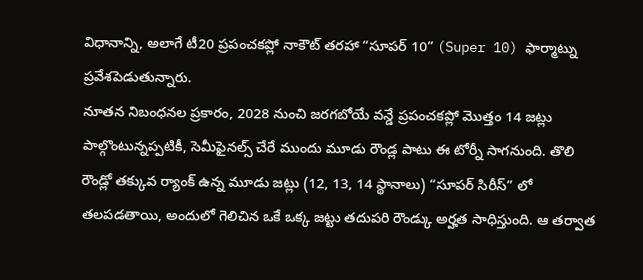విధానాన్ని, అలాగే టీ20 ప్రపంచకప్లో నాకౌట్ తరహా “సూపర్ 10” (Super 10) ఫార్మాట్ను ప్రవేశపెడుతున్నారు.
నూతన నిబంధనల ప్రకారం, 2028 నుంచి జరగబోయే వన్డే ప్రపంచకప్లో మొత్తం 14 జట్లు పాల్గొంటున్నప్పటికీ, సెమీఫైనల్స్ చేరే ముందు మూడు రౌండ్ల పాటు ఈ టోర్నీ సాగనుంది. తొలి రౌండ్లో తక్కువ ర్యాంక్ ఉన్న మూడు జట్లు (12, 13, 14 స్థానాలు) “సూపర్ సిరీస్” లో తలపడతాయి, అందులో గెలిచిన ఒకే ఒక్క జట్టు తదుపరి రౌండ్కు అర్హత సాధిస్తుంది. ఆ తర్వాత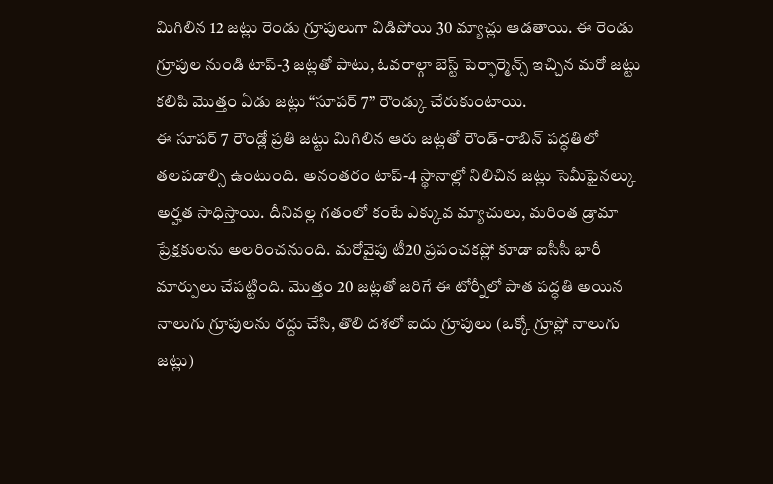మిగిలిన 12 జట్లు రెండు గ్రూపులుగా విడిపోయి 30 మ్యాచ్లు ఆడతాయి. ఈ రెండు గ్రూపుల నుండి టాప్-3 జట్లతో పాటు, ఓవరాల్గా బెస్ట్ పెర్ఫార్మెన్స్ ఇచ్చిన మరో జట్టు కలిపి మొత్తం ఏడు జట్లు “సూపర్ 7” రౌండ్కు చేరుకుంటాయి.
ఈ సూపర్ 7 రౌండ్లో ప్రతి జట్టు మిగిలిన ఆరు జట్లతో రౌండ్-రాబిన్ పద్ధతిలో తలపడాల్సి ఉంటుంది. అనంతరం టాప్-4 స్థానాల్లో నిలిచిన జట్లు సెమీఫైనల్కు అర్హత సాధిస్తాయి. దీనివల్ల గతంలో కంటే ఎక్కువ మ్యాచులు, మరింత డ్రామా ప్రేక్షకులను అలరించనుంది. మరోవైపు టీ20 ప్రపంచకప్లో కూడా ఐసీసీ భారీ మార్పులు చేపట్టింది. మొత్తం 20 జట్లతో జరిగే ఈ టోర్నీలో పాత పద్ధతి అయిన నాలుగు గ్రూపులను రద్దు చేసి, తొలి దశలో ఐదు గ్రూపులు (ఒక్కో గ్రూప్లో నాలుగు జట్లు)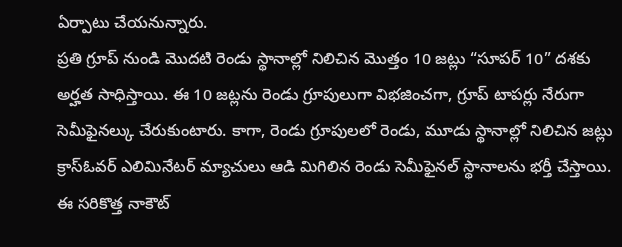ఏర్పాటు చేయనున్నారు.
ప్రతి గ్రూప్ నుండి మొదటి రెండు స్థానాల్లో నిలిచిన మొత్తం 10 జట్లు “సూపర్ 10” దశకు అర్హత సాధిస్తాయి. ఈ 10 జట్లను రెండు గ్రూపులుగా విభజించగా, గ్రూప్ టాపర్లు నేరుగా సెమీఫైనల్కు చేరుకుంటారు. కాగా, రెండు గ్రూపులలో రెండు, మూడు స్థానాల్లో నిలిచిన జట్లు క్రాస్ఓవర్ ఎలిమినేటర్ మ్యాచులు ఆడి మిగిలిన రెండు సెమీఫైనల్ స్థానాలను భర్తీ చేస్తాయి. ఈ సరికొత్త నాకౌట్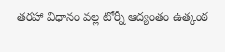తరహా విధానం వల్ల టోర్నీ ఆద్యంతం ఉత్కంఠ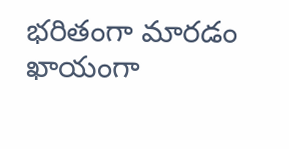భరితంగా మారడం ఖాయంగా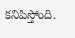కనిపిస్తోంది.